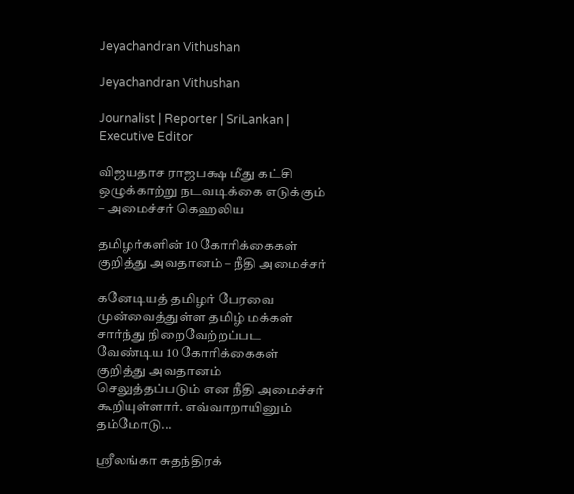Jeyachandran Vithushan

Jeyachandran Vithushan

Journalist | Reporter | SriLankan | Executive Editor

விஜயதாச ராஜபக்ஷ மீது கட்சி ஒழுக்காற்று நடவடிக்கை எடுக்கும் – அமைச்சர் கெஹலிய

தமிழர்களின் 10 கோரிக்கைகள் குறித்து அவதானம் – நீதி அமைச்சர்

கனேடியத் தமிழர் பேரவை முன்வைத்துள்ள தமிழ் மக்கள் சார்ந்து நிறைவேற்றப்பட வேண்டிய 10 கோரிக்கைகள் குறித்து அவதானம் செலுத்தப்படும் என நீதி அமைச்சர் கூறியுள்ளார். எவ்வாறாயினும் தம்மோடு...

ஸ்ரீலங்கா சுதந்திரக்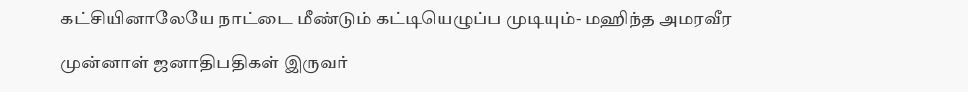கட்சியினாலேயே நாட்டை மீண்டும் கட்டியெழுப்ப முடியும்- மஹிந்த அமரவீர

முன்னாள் ஜனாதிபதிகள் இருவர்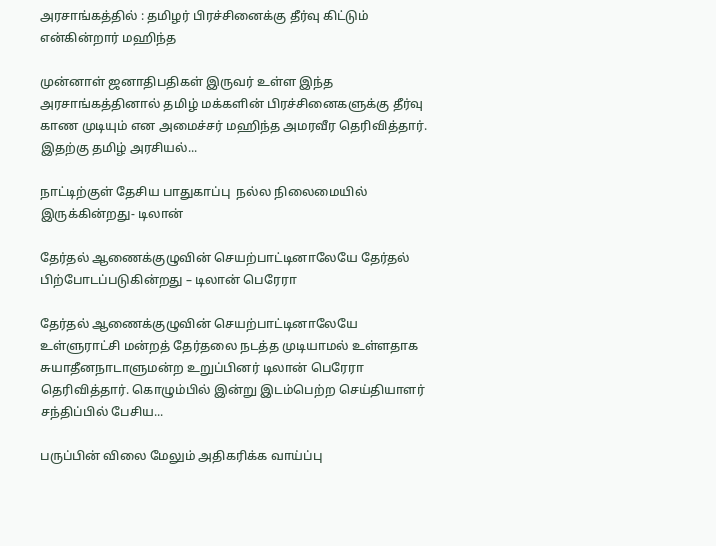அரசாங்கத்தில் : தமிழர் பிரச்சினைக்கு தீர்வு கிட்டும் என்கின்றார் மஹிந்த

முன்னாள் ஜனாதிபதிகள் இருவர் உள்ள இந்த அரசாங்கத்தினால் தமிழ் மக்களின் பிரச்சினைகளுக்கு தீர்வு காண முடியும் என அமைச்சர் மஹிந்த அமரவீர தெரிவித்தார். இதற்கு தமிழ் அரசியல்...

நாட்டிற்குள் தேசிய பாதுகாப்பு  நல்ல நிலைமையில் இருக்கின்றது- டிலான்

தேர்தல் ஆணைக்குழுவின் செயற்பாட்டினாலேயே தேர்தல் பிற்போடப்படுகின்றது – டிலான் பெரேரா

தேர்தல் ஆணைக்குழுவின் செயற்பாட்டினாலேயே உள்ளுராட்சி மன்றத் தேர்தலை நடத்த முடியாமல் உள்ளதாக சுயாதீனநாடாளுமன்ற உறுப்பினர் டிலான் பெரேரா தெரிவித்தார். கொழும்பில் இன்று இடம்பெற்ற செய்தியாளர் சந்திப்பில் பேசிய...

பருப்பின் விலை மேலும் அதிகரிக்க வாய்ப்பு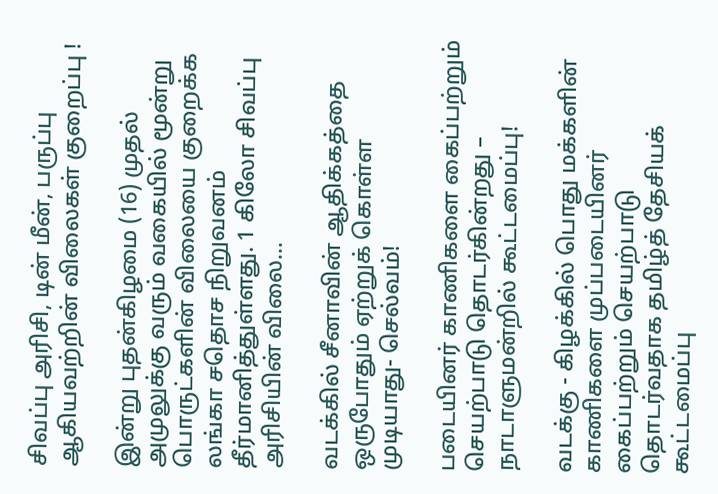சிவப்பு அரிசி, டின் மீன், பருப்பு ஆகியவற்றின் விலைகள் குறைப்பு !

இன்று புதன்கிழமை (16) முதல் அமுலுக்கு வரும் வகையில் மூன்று பொருட்களின் விலையை குறைக்க லங்கா சதொச நிறுவனம் தீர்மானித்துள்ளது. 1 கிலோ சிவப்பு அரிசியின் விலை...

வடக்கில் சீனாவின் ஆதிக்கத்தை ஒருபோதும் ஏற்றுக் கொள்ள முடியாது- செல்வம்!

படையினர் காணிகளை கைப்பற்றும் செயற்பாடு தொடர்கின்றது – நாடாளுமன்றில் கூட்டமைப்பு!

வடக்கு - கிழக்கில் பொது மக்களின் காணிகளை முப்படையினர் கைப்பற்றும் செயற்பாடு தொடர்வதாக தமிழ்த் தேசியக் கூட்டமைப்பு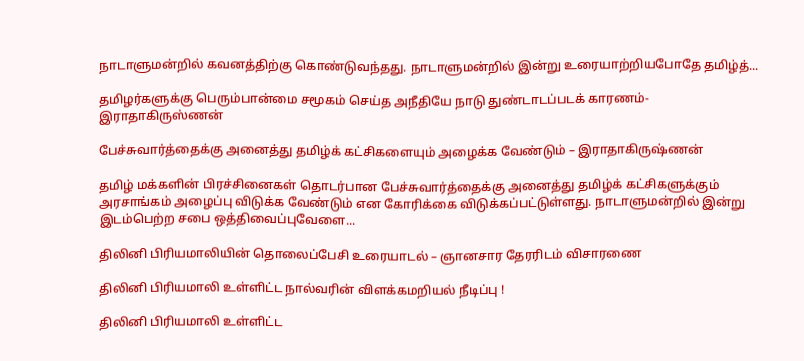நாடாளுமன்றில் கவனத்திற்கு கொண்டுவந்தது. நாடாளுமன்றில் இன்று உரையாற்றியபோதே தமிழ்த்...

தமிழர்களுக்கு பெரும்பான்மை சமூகம் செய்த அநீதியே நாடு துண்டாடப்படக் காரணம்- இராதாகிருஸ்ணன்

பேச்சுவார்த்தைக்கு அனைத்து தமிழ்க் கட்சிகளையும் அழைக்க வேண்டும் – இராதாகிருஷ்ணன்

தமிழ் மக்களின் பிரச்சினைகள் தொடர்பான பேச்சுவார்த்தைக்கு அனைத்து தமிழ்க் கட்சிகளுக்கும் அரசாங்கம் அழைப்பு விடுக்க வேண்டும் என கோரிக்கை விடுக்கப்பட்டுள்ளது. நாடாளுமன்றில் இன்று இடம்பெற்ற சபை ஒத்திவைப்புவேளை...

திலினி பிரியமாலியின் தொலைப்பேசி உரையாடல் – ஞானசார தேரரிடம் விசாரணை

திலினி பிரியமாலி உள்ளிட்ட நால்வரின் விளக்கமறியல் நீடிப்பு !

திலினி பிரியமாலி உள்ளிட்ட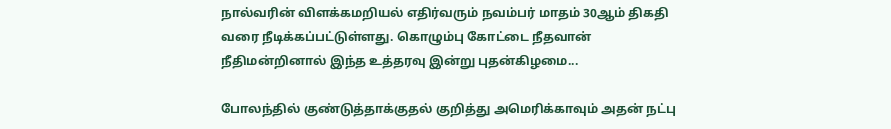நால்வரின் விளக்கமறியல் எதிர்வரும் நவம்பர் மாதம் 30ஆம் திகதி வரை நீடிக்கப்பட்டுள்ளது. கொழும்பு கோட்டை நீதவான் நீதிமன்றினால் இந்த உத்தரவு இன்று புதன்கிழமை...

போலந்தில் குண்டுத்தாக்குதல் குறித்து அமெரிக்காவும் அதன் நட்பு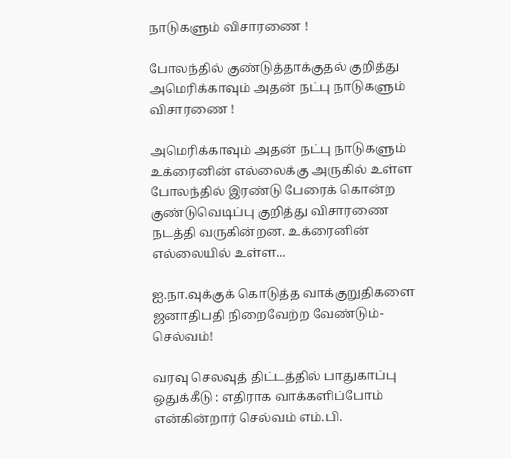நாடுகளும் விசாரணை !

போலந்தில் குண்டுத்தாக்குதல் குறித்து அமெரிக்காவும் அதன் நட்பு நாடுகளும் விசாரணை !

அமெரிக்காவும் அதன் நட்பு நாடுகளும் உக்ரைனின் எல்லைக்கு அருகில் உள்ள போலந்தில் இரண்டு பேரைக் கொன்ற குண்டுவெடிப்பு குறித்து விசாரணை நடத்தி வருகின்றன. உக்ரைனின் எல்லையில் உள்ள...

ஐ.நா.வுக்குக் கொடுத்த வாக்குறுதிகளை ஜனாதிபதி நிறைவேற்ற வேண்டும்- செல்வம்!

வரவு செலவுத் திட்டத்தில் பாதுகாப்பு ஒதுக்கீடு : எதிராக வாக்களிப்போம் என்கின்றார் செல்வம் எம்.பி.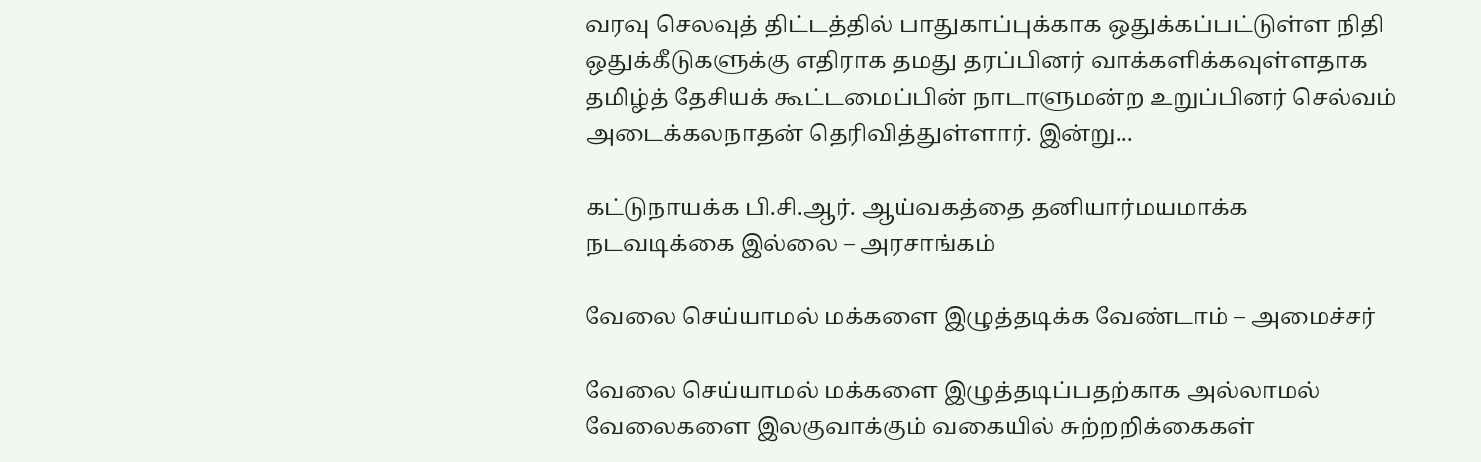வரவு செலவுத் திட்டத்தில் பாதுகாப்புக்காக ஒதுக்கப்பட்டுள்ள நிதி ஒதுக்கீடுகளுக்கு எதிராக தமது தரப்பினர் வாக்களிக்கவுள்ளதாக தமிழ்த் தேசியக் கூட்டமைப்பின் நாடாளுமன்ற உறுப்பினர் செல்வம் அடைக்கலநாதன் தெரிவித்துள்ளார். இன்று...

கட்டுநாயக்க பி.சி.ஆர். ஆய்வகத்தை தனியார்மயமாக்க நடவடிக்கை இல்லை – அரசாங்கம்

வேலை செய்யாமல் மக்களை இழுத்தடிக்க வேண்டாம் – அமைச்சர்

வேலை செய்யாமல் மக்களை இழுத்தடிப்பதற்காக அல்லாமல் வேலைகளை இலகுவாக்கும் வகையில் சுற்றறிக்கைகள்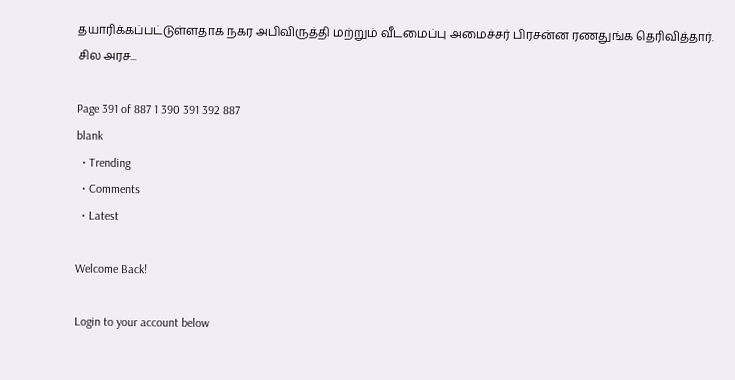தயாரிக்கப்பட்டுள்ளதாக நகர அபிவிருத்தி மற்றும் வீடமைப்பு அமைச்சர் பிரசன்ன ரணதுங்க தெரிவித்தார். சில அரச...

Page 391 of 887 1 390 391 392 887
blank
  • Trending
  • Comments
  • Latest

Welcome Back!

Login to your account below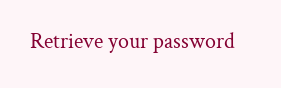Retrieve your password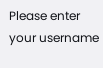Please enter your username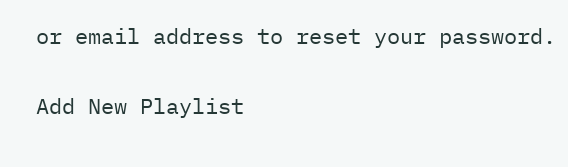or email address to reset your password.

Add New Playlist